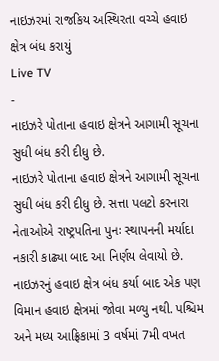નાઇઝરમાં રાજકિય અસ્થિરતા વચ્ચે હવાઇ ક્ષેત્ર બંધ કરાયું
Live TV
-
નાઇઝરે પોતાના હવાઇ ક્ષેત્રને આગામી સૂચના સુધી બંધ કરી દીધુ છે.
નાઇઝરે પોતાના હવાઇ ક્ષેત્રને આગામી સૂચના સુધી બંધ કરી દીધુ છે. સત્તા પલટો કરનારા નેતાઓએ રાષ્ટ્રપતિના પુનઃ સ્થાપનની મર્યાદા નકારી કાઢ્યા બાદ આ નિર્ણય લેવાયો છે. નાઇઝરનું હવાઇ ક્ષેત્ર બંધ કર્યા બાદ એક પણ વિમાન હવાઇ ક્ષેત્રમાં જોવા મળ્યુ નથી. પશ્ચિમ અને મધ્ય આફ્રિકામાં 3 વર્ષમાં 7મી વખત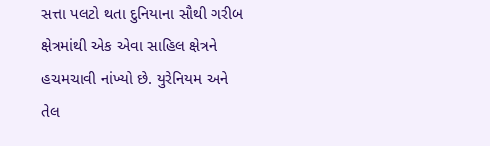સત્તા પલટો થતા દુનિયાના સૌથી ગરીબ ક્ષેત્રમાંથી એક એવા સાહિલ ક્ષેત્રને હચમચાવી નાંખ્યો છે. યુરેનિયમ અને તેલ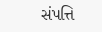સંપત્તિ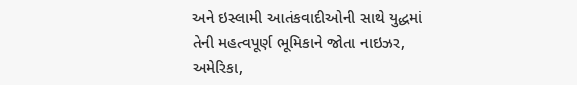અને ઇસ્લામી આતંકવાદીઓની સાથે યુદ્ધમાં તેની મહત્વપૂર્ણ ભૂમિકાને જોતા નાઇઝર, અમેરિકા,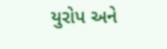યુરોપ અને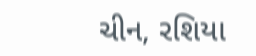ચીન, રશિયા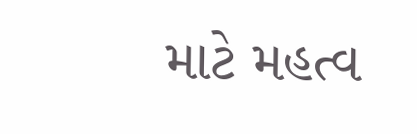માટે મહત્વ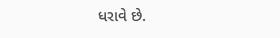ધરાવે છે.